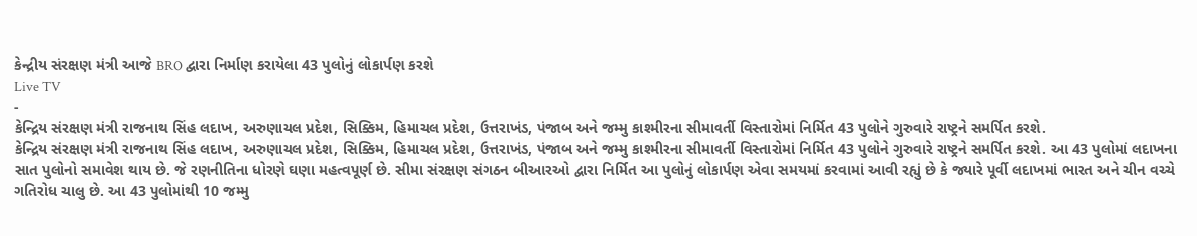કેન્દ્રીય સંરક્ષણ મંત્રી આજે BRO દ્વારા નિર્માણ કરાયેલા 43 પુલોનું લોકાર્પણ કરશે
Live TV
-
કેન્દ્રિય સંરક્ષણ મંત્રી રાજનાથ સિંહ લદાખ, અરુણાચલ પ્રદેશ, સિક્કિમ, હિમાચલ પ્રદેશ, ઉત્તરાખંડ, પંજાબ અને જમ્મુ કાશ્મીરના સીમાવર્તી વિસ્તારોમાં નિર્મિત 43 પુલોને ગુરુવારે રાષ્ટ્રને સમર્પિત કરશે.
કેન્દ્રિય સંરક્ષણ મંત્રી રાજનાથ સિંહ લદાખ, અરુણાચલ પ્રદેશ, સિક્કિમ, હિમાચલ પ્રદેશ, ઉત્તરાખંડ, પંજાબ અને જમ્મુ કાશ્મીરના સીમાવર્તી વિસ્તારોમાં નિર્મિત 43 પુલોને ગુરુવારે રાષ્ટ્રને સમર્પિત કરશે. આ 43 પુલોમાં લદાખના સાત પુલોનો સમાવેશ થાય છે. જે રણનીતિના ધોરણે ઘણા મહત્વપૂર્ણ છે. સીમા સંરક્ષણ સંગઠન બીઆરઓ દ્વારા નિર્મિત આ પુલોનું લોકાર્પણ એવા સમયમાં કરવામાં આવી રહ્યું છે કે જ્યારે પૂર્વી લદાખમાં ભારત અને ચીન વચ્ચે ગતિરોધ ચાલુ છે. આ 43 પુલોમાંથી 10 જમ્મુ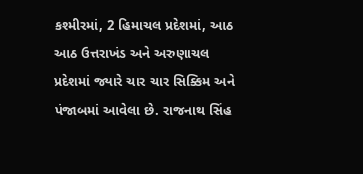કશ્મીરમાં, 2 હિમાચલ પ્રદેશમાં, આઠ આઠ ઉત્તરાખંડ અને અરુણાચલ પ્રદેશમાં જ્યારે ચાર ચાર સિક્કિમ અને પંજાબમાં આવેલા છે. રાજનાથ સિંહ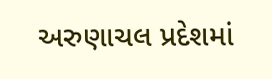અરુણાચલ પ્રદેશમાં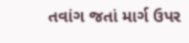તવાંગ જતાં માર્ગ ઉપર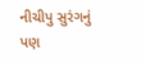નીચીપુ સુરંગનું પણ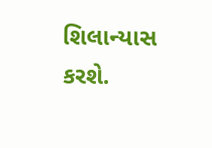શિલાન્યાસ કરશે.